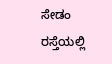ಸೇಡಂ ರಸ್ತೆಯಲ್ಲಿ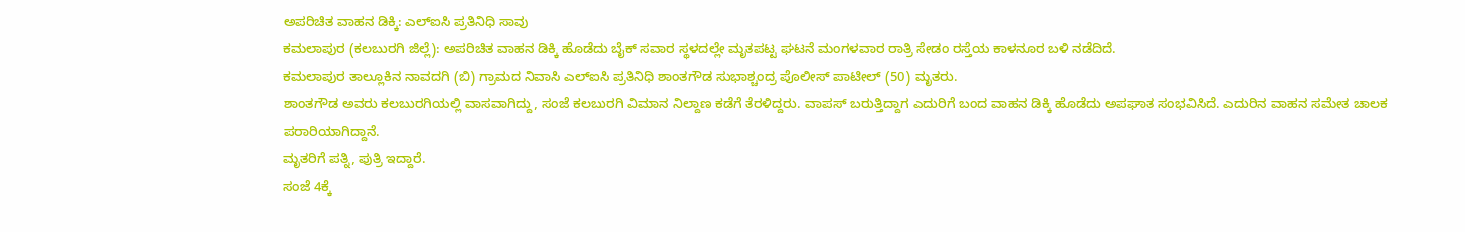ಅಪರಿಚಿತ ವಾಹನ ಡಿಕ್ಕಿ: ಎಲ್ಐಸಿ ಪ್ರತಿನಿಧಿ ಸಾವು
ಕಮಲಾಪುರ (ಕಲಬುರಗಿ ಜಿಲ್ಲೆ): ಅಪರಿಚಿತ ವಾಹನ ಡಿಕ್ಕಿ ಹೊಡೆದು ಬೈಕ್ ಸವಾರ ಸ್ಥಳದಲ್ಲೇ ಮೃತಪಟ್ಟ ಘಟನೆ ಮಂಗಳವಾರ ರಾತ್ರಿ ಸೇಡಂ ರಸ್ತೆಯ ಕಾಳನೂರ ಬಳಿ ನಡೆದಿದೆ.
ಕಮಲಾಪುರ ತಾಲ್ಲೂಕಿನ ನಾವದಗಿ (ಬಿ) ಗ್ರಾಮದ ನಿವಾಸಿ ಎಲ್ಐಸಿ ಪ್ರತಿನಿಧಿ ಶಾಂತಗೌಡ ಸುಭಾಶ್ಚಂದ್ರ ಪೊಲೀಸ್ ಪಾಟೀಲ್ (50) ಮೃತರು.
ಶಾಂತಗೌಡ ಅವರು ಕಲಬುರಗಿಯಲ್ಲಿ ವಾಸವಾಗಿದ್ದು, ಸಂಜೆ ಕಲಬುರಗಿ ವಿಮಾನ ನಿಲ್ದಾಣ ಕಡೆಗೆ ತೆರಳಿದ್ದರು. ವಾಪಸ್ ಬರುತ್ತಿದ್ದಾಗ ಎದುರಿಗೆ ಬಂದ ವಾಹನ ಡಿಕ್ಕಿ ಹೊಡೆದು ಅಪಘಾತ ಸಂಭವಿಸಿದೆ. ಎದುರಿನ ವಾಹನ ಸಮೇತ ಚಾಲಕ ಪರಾರಿಯಾಗಿದ್ದಾನೆ.
ಮೃತರಿಗೆ ಪತ್ನಿ, ಪುತ್ರಿ ಇದ್ದಾರೆ.
ಸಂಜೆ 4ಕ್ಕೆ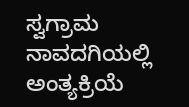ಸ್ವಗ್ರಾಮ ನಾವದಗಿಯಲ್ಲಿ ಅಂತ್ಯಕ್ರಿಯೆ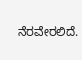ನೆರವೇರಲಿದೆ.